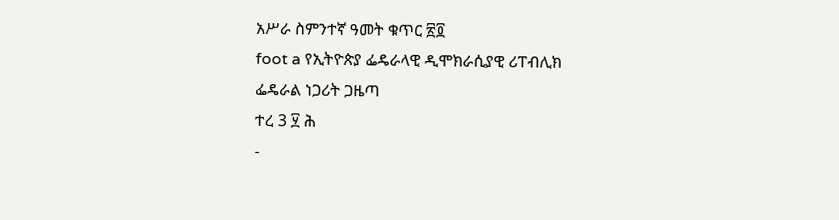አሥራ ስምንተኛ ዓመት ቁጥር ፳፬
foot a የኢትዮጵያ ፌዴራላዊ ዲሞክራሲያዊ ሪፐብሊክ
ፌዴራል ነጋሪት ጋዜጣ
ተረ 3 ፶ ሕ
-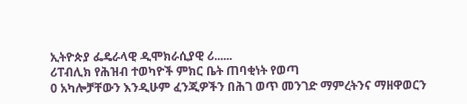ኢትዮጵያ ፌዴራላዊ ዲሞክራሲያዊ ሪ......
ሪፐብሊክ የሕዝብ ተወካዮች ምክር ቤት ጠባቂነት የወጣ
0 አካሎቻቸውን እንዲሁም ፈንጂዎችን በሕገ ወጥ መንገድ ማምረትንና ማዘዋወርን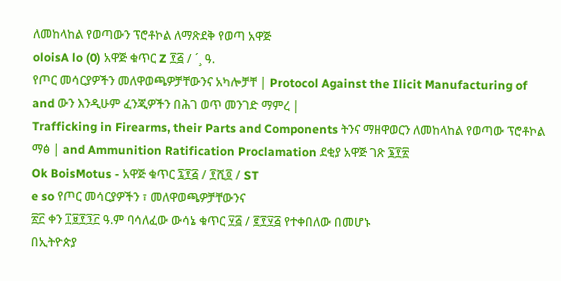ለመከላከል የወጣውን ፕሮቶኮል ለማጽደቅ የወጣ አዋጅ
oloisA lo (0) አዋጅ ቁጥር Z ፻፭ / ´¸ ዓ.
የጦር መሳርያዎችን መለዋወጫዎቻቸውንና አካሎቻቸ | Protocol Against the Ilicit Manufacturing of and ውን እንዲሁም ፈንጂዎችን በሕገ ወጥ መንገድ ማምረ |
Trafficking in Firearms, their Parts and Components ትንና ማዘዋወርን ለመከላከል የወጣው ፕሮቶኮል ማፅ | and Ammunition Ratification Proclamation ደቂያ አዋጅ ገጽ ፮፻፳
Ok BoisMotus - አዋጅ ቁጥር ፯፻፭ / ፻ሺ፬ / ST
e so የጦር መሳርያዎችን ፣ መለዋወጫዎቻቸውንና
፳፫ ቀን ፲፱፻፺፫ ዓ.ም ባሳለፈው ውሳኔ ቁጥር ፶፭ / ፪፻፶፭ የተቀበለው በመሆኑ
በኢትዮጵያ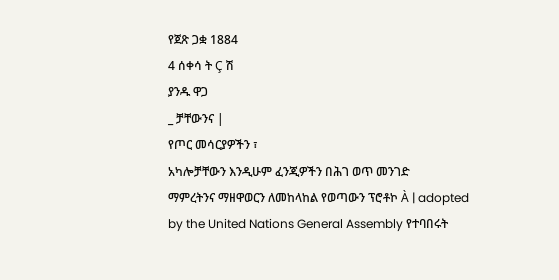የጀጽ ጋቋ 1884
4 ሰቀሳ ት Ç ሽ
ያንዱ ዋጋ
_ ቻቸውንና |
የጦር መሳርያዎችን ፣
አካሎቻቸውን እንዲሁም ፈንጂዎችን በሕገ ወጥ መንገድ
ማምረትንና ማዘዋወርን ለመከላከል የወጣውን ፕሮቶኮ À | adopted by the United Nations General Assembly የተባበሩት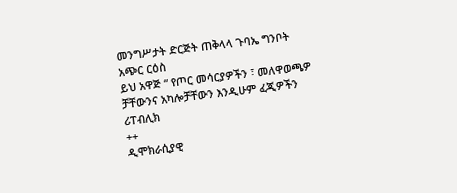መንግሥታት ድርጅት ጠቅላላ ጉባኤ ግንቦት
አጭር ርዕስ
ይህ አዋጅ “ የጦር መሳርያዎችን ፣ መለዋወጫዎ
ቻቸውንና አካሎቻቸውን እንዲሁም ፈጂዎችን
ሪፐብሊክ
++
ዲሞክራሲያዊ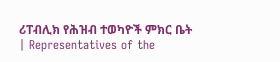ሪፐብሊክ የሕዝብ ተወካዮች ምክር ቤት | Representatives of the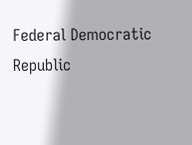Federal Democratic Republic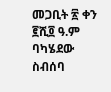መጋቢት ፳ ቀን ፪ሺ፬ ዓ.ም ባካሄደው ስብሰባ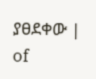ያፀደቀው | of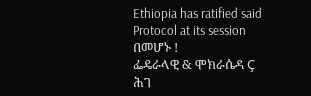Ethiopia has ratified said Protocol at its session
በመሆኑ !
ፌዴራላዊ & ሞክራሴዳ Ç
ሕገ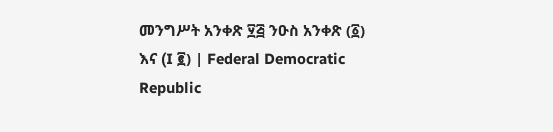መንግሥት አንቀጽ ፶፭ ንዑስ አንቀጽ (፩) እና (I ፪) | Federal Democratic Republic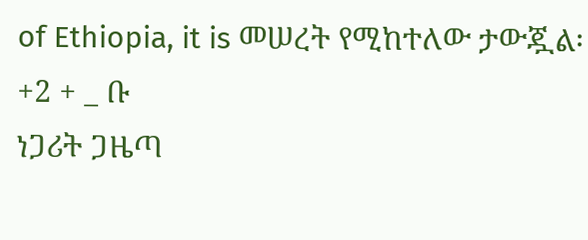of Ethiopia, it is መሠረት የሚከተለው ታውጇል፡
+2 + _ ቡ
ነጋሪት ጋዜጣ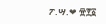ፖ.ሣ.❤ ፹፻፩